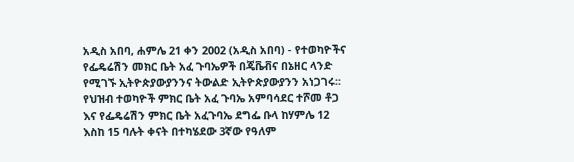አዲስ አበባ, ሐምሌ 21 ቀን 2002 (አዲስ አበባ) - የተወካዮችና የፌዴሬሽን መክር ቤት አፈ ጉባኤዎች በጄቬቭና በኔዘር ላንድ የሚገኙ ኢትዮጵያውያንንና ትውልድ ኢትዮጵያውያንን አነጋገሩ፡፡የህዝብ ተወካዮች ምክር ቤት አፈ ጉባኤ አምባሳደር ተሾመ ቶጋ እና የፌዴሬሽን ምክር ቤት አፈጉባኤ ደግፌ ቡላ ከሃምሌ 12 እስከ 15 ባሉት ቀናት በተካሄደው 3ኛው የዓለም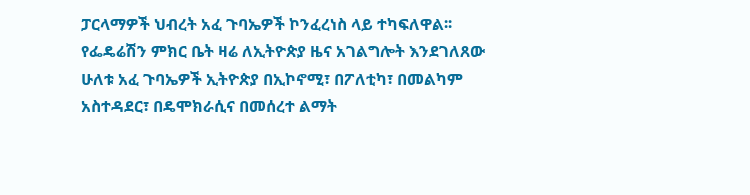ፓርላማዎች ህብረት አፈ ጉባኤዎች ኮንፈረነስ ላይ ተካፍለዋል፡፡
የፌዴሬሽን ምክር ቤት ዛሬ ለኢትዮጵያ ዜና አገልግሎት እንደገለጸው ሁለቱ አፈ ጉባኤዎች ኢትዮጵያ በኢኮኖሚ፣ በፖለቲካ፣ በመልካም አስተዳደር፣ በዴሞክራሲና በመሰረተ ልማት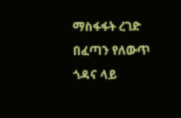ማስፋፋት ረገድ በፈጣን የለውጥ ጎዳና ላይ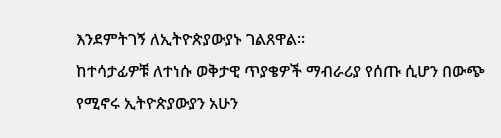እንደምትገኝ ለኢትዮጵያውያኑ ገልጸዋል፡፡
ከተሳታፊዎቹ ለተነሱ ወቅታዊ ጥያቄዎች ማብራሪያ የሰጡ ሲሆን በውጭ የሚኖሩ ኢትዮጵያውያን አሁን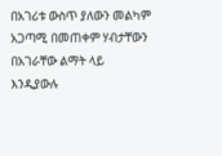በአገሪቱ ውስጥ ያለውን መልካም አጋጣሚ በመጠቀም ሃብታቸውን በአገራቸው ልማት ላይ እንዲያውሉ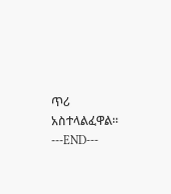ጥሪ አስተላልፈዋል፡፡
---END---